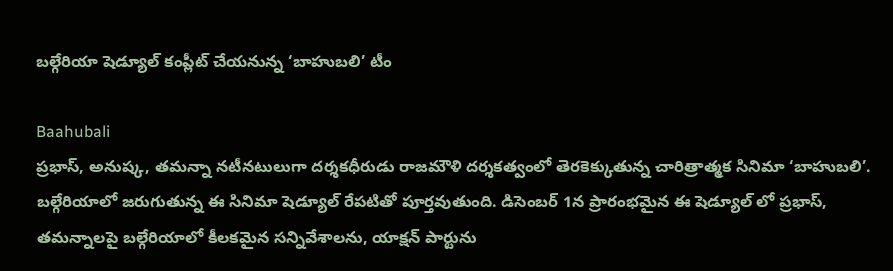బల్గేరియా షెడ్యూల్ కంప్లీట్ చేయనున్న ‘బాహుబలి’ టీం

Baahubali
ప్రభాస్, అనుష్క, తమన్నా నటీనటులుగా దర్శకధీరుడు రాజమౌళి దర్శకత్వంలో తెరకెక్కుతున్న చారిత్రాత్మక సినిమా ‘బాహుబలి’. బల్గేరియాలో జరుగుతున్న ఈ సినిమా షెడ్యూల్ రేపటితో పూర్తవుతుంది. డిసెంబర్ 1న ప్రారంభమైన ఈ షెడ్యూల్ లో ప్రభాస్, తమన్నాలపై బల్గేరియాలో కీలకమైన సన్నివేశాలను, యాక్షన్ పార్టును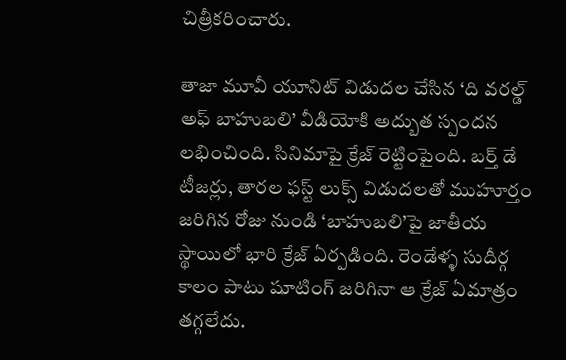చిత్రీకరించారు.

తాజా మూవీ యూనిట్ విడుదల చేసిన ‘ది వరల్డ్ అఫ్ బాహుబలి’ వీడియోకి అద్బుత స్పందన లభించింది. సినిమాపై క్రేజ్ రెట్టింపైంది. బర్త్ డే టీజర్లు, తారల ఫస్ట్ లుక్స్ విడుదలతో ముహూర్తం జరిగిన రోజు నుండి ‘బాహుబలి’పై జాతీయ స్థాయిలో భారి క్రేజ్ ఏర్పడింది. రెండేళ్ళ సుదీర్గ కాలం పాటు షూటింగ్ జరిగినా ఆ క్రేజ్ ఏమాత్రం తగ్గలేదు.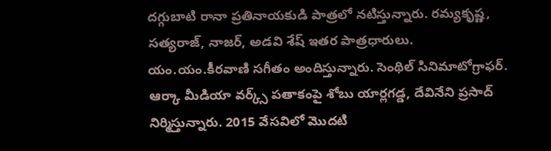దగ్గుబాటి రానా ప్రతినాయకుడి పాత్రలో నటిస్తున్నారు. రమ్యకృష్ణ, సత్యరాజ్, నాజర్, అడవి శేష్ ఇతర పాత్రధారులు. యం.యం.కీరవాణి సగీతం అందిస్తున్నారు. సెంథిల్ సినిమాటోగ్రాఫర్. ఆర్కా మీడియా వర్క్స్ పతాకంపై శోబు యార్లగడ్డ, దేవినేని ప్రసాద్ నిర్మిస్తున్నారు. 2015 వేసవిలో మొదటి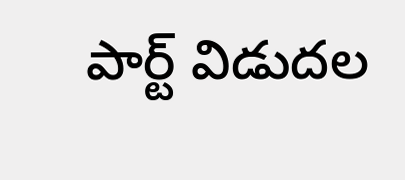పార్ట్ విడుదల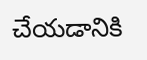చేయడానికి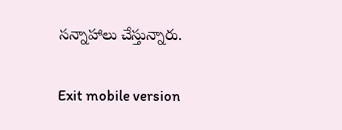సన్నాహాలు చేస్తున్నారు.

Exit mobile version